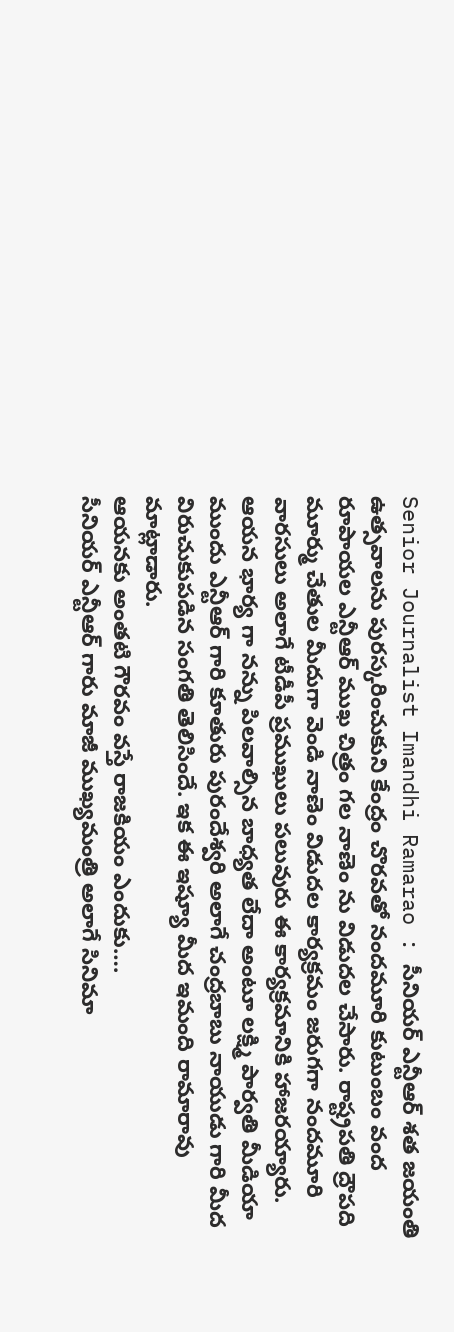Senior Journalist Imandhi Ramarao : సీనియర్ ఎన్టీఆర్ శత జయంతి ఉత్సవాలను పురస్కరించుకుని కేంద్రం చొరవతో నందమూరి కుటుంబం వంద రూపాయల ఎన్టీఆర్ ముఖ చిత్రం గల నాణెం ను విడుదల చేసారు. రాష్ట్రపతి ద్రౌపది మూర్ము చేతుల మీదుగా వెండి నాణెం విడుదల కార్యక్రమం జరుగగా నందమూరి వారసులు అలాగే టీడీపీ ప్రముఖులు పలువురు ఈ కార్యక్రమానికి హాజరయ్యారు. ఆయన భార్య గా నన్ను పిలవాల్సిన బాధ్యత లేదా అంటూ లక్ష్మి పార్వతి మీడియా ముందు ఎన్టీఆర్ గారి కూతురు పురందేశ్వరి అలాగే చంద్రబాబు నాయుడు గారి మీద విరుచుకుపడిన సంగతి తెలిసిందే. ఇక ఈ ఇష్యూ మీద ఇమంది రామారావు మాట్లాడారు.
ఆయనకు అంతటి గౌరవం వస్తే రాజకియం ఎందుకు….
సీనియర్ ఎన్టీఆర్ గారు మాజీ ముఖ్యమంత్రి అలాగే సినిమా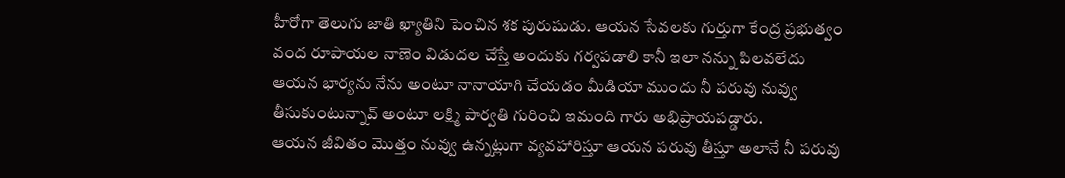హీరోగా తెలుగు జాతి ఖ్యాతిని పెంచిన శక పురుషుడు. ఆయన సేవలకు గుర్తుగా కేంద్ర ప్రభుత్వం వంద రూపాయల నాణెం విడుదల చేస్తే అందుకు గర్వపడాలి కానీ ఇలా నన్ను పిలవలేదు ఆయన భార్యను నేను అంటూ నానాయాగి చేయడం మీడియా ముందు నీ పరువు నువ్వు తీసుకుంటున్నావ్ అంటూ లక్ష్మి పార్వతి గురించి ఇమంది గారు అభిప్రాయపడ్డారు.
ఆయన జీవితం మొత్తం నువ్వు ఉన్నట్లుగా వ్యవహారిస్తూ ఆయన పరువు తీస్తూ అలానే నీ పరువు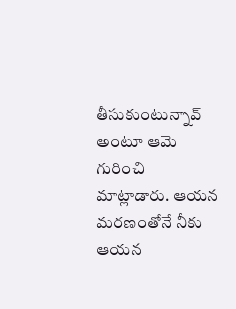తీసుకుంటున్నావ్ అంటూ ఆమె గురించి మాట్లాడారు. ఆయన మరణంతోనే నీకు ఆయన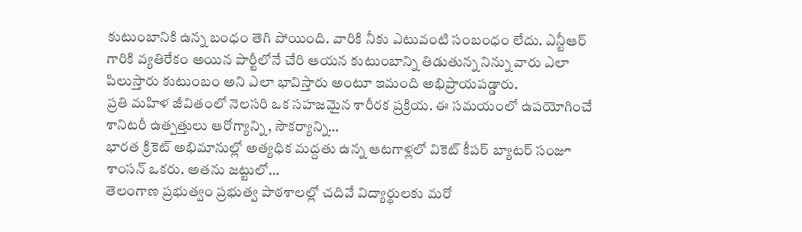కుటుంబానికి ఉన్న బంధం తెగి పోయింది. వారికి నీకు ఎటువంటి సంబంధం లేదు. ఎన్టీఆర్ గారికి వ్యతిరేకం అయిన పార్టీలోనే చేరి ఆయన కుటుంబాన్ని తిడుతున్న నిన్ను వారు ఎలా పిలుస్తారు కుటుంబం అని ఎలా భావిస్తారు అంటూ ఇమంది అభిప్రాయపడ్డారు.
ప్రతి మహిళ జీవితంలో నెలసరి ఒక సహజమైన శారీరక ప్రక్రియ. ఈ సమయంలో ఉపయోగించే శానిటరీ ఉత్పత్తులు ఆరోగ్యాన్ని, సౌకర్యాన్ని…
భారత క్రికెట్ అభిమానుల్లో అత్యధిక మద్దతు ఉన్న ఆటగాళ్లలో వికెట్ కీపర్ బ్యాటర్ సంజూ శాంసన్ ఒకరు. అతను జట్టులో…
తెలంగాణ ప్రభుత్వం ప్రభుత్వ పాఠశాలల్లో చదివే విద్యార్థులకు మరో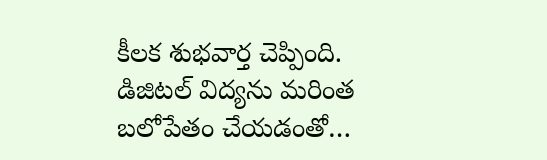కీలక శుభవార్త చెప్పింది. డిజిటల్ విద్యను మరింత బలోపేతం చేయడంతో…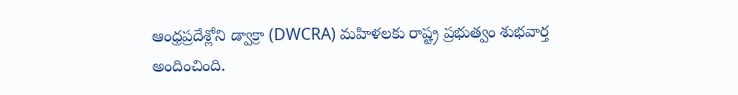ఆంధ్రప్రదేశ్లోని డ్వాక్రా (DWCRA) మహిళలకు రాష్ట్ర ప్రభుత్వం శుభవార్త అందించింది.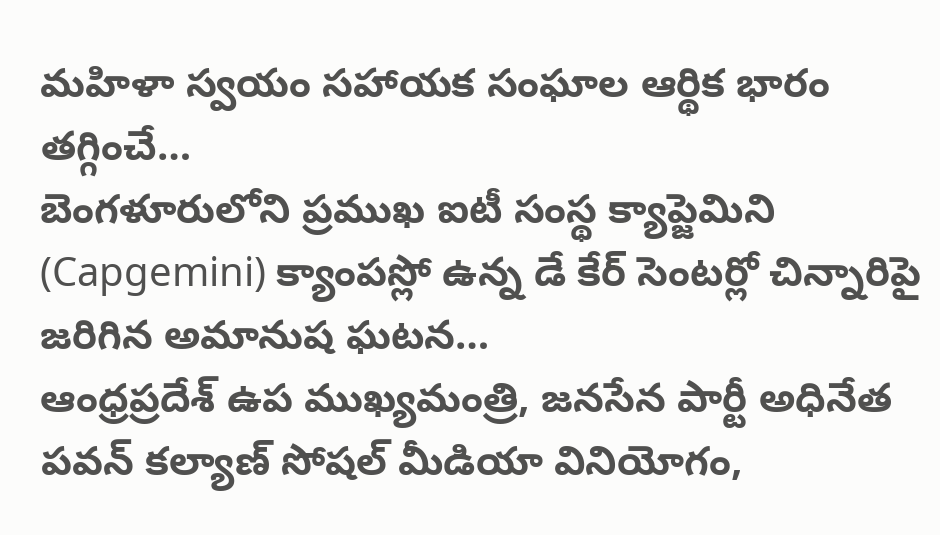మహిళా స్వయం సహాయక సంఘాల ఆర్థిక భారం తగ్గించే…
బెంగళూరులోని ప్రముఖ ఐటీ సంస్థ క్యాప్జెమిని (Capgemini) క్యాంపస్లో ఉన్న డే కేర్ సెంటర్లో చిన్నారిపై జరిగిన అమానుష ఘటన…
ఆంధ్రప్రదేశ్ ఉప ముఖ్యమంత్రి, జనసేన పార్టీ అధినేత పవన్ కల్యాణ్ సోషల్ మీడియా వినియోగం,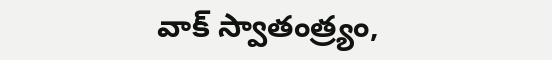వాక్ స్వాతంత్ర్యం,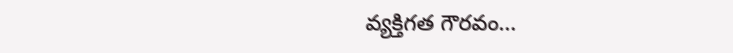వ్యక్తిగత గౌరవం…